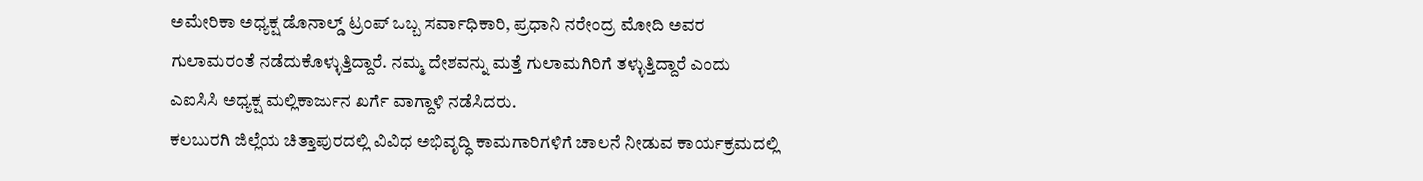ಅಮೇರಿಕಾ ಅಧ್ಯಕ್ಷ ಡೊನಾಲ್ಡ್ ಟ್ರಂಪ್ ಒಬ್ಬ ಸರ್ವಾಧಿಕಾರಿ, ಪ್ರಧಾನಿ ನರೇಂದ್ರ ಮೋದಿ ಅವರ ಗುಲಾಮರಂತೆ ನಡೆದುಕೊಳ್ಳುತ್ತಿದ್ದಾರೆ. ನಮ್ಮ ದೇಶವನ್ನು ಮತ್ತೆ ಗುಲಾಮಗಿರಿಗೆ ತಳ್ಳುತ್ತಿದ್ದಾರೆ ಎಂದು ಎಐಸಿಸಿ ಅಧ್ಯಕ್ಷ ಮಲ್ಲಿಕಾರ್ಜುನ ಖರ್ಗೆ ವಾಗ್ದಾಳಿ ನಡೆಸಿದರು.
ಕಲಬುರಗಿ ಜಿಲ್ಲೆಯ ಚಿತ್ತಾಪುರದಲ್ಲಿ ವಿವಿಧ ಅಭಿವೃದ್ಧಿ ಕಾಮಗಾರಿಗಳಿಗೆ ಚಾಲನೆ ನೀಡುವ ಕಾರ್ಯಕ್ರಮದಲ್ಲಿ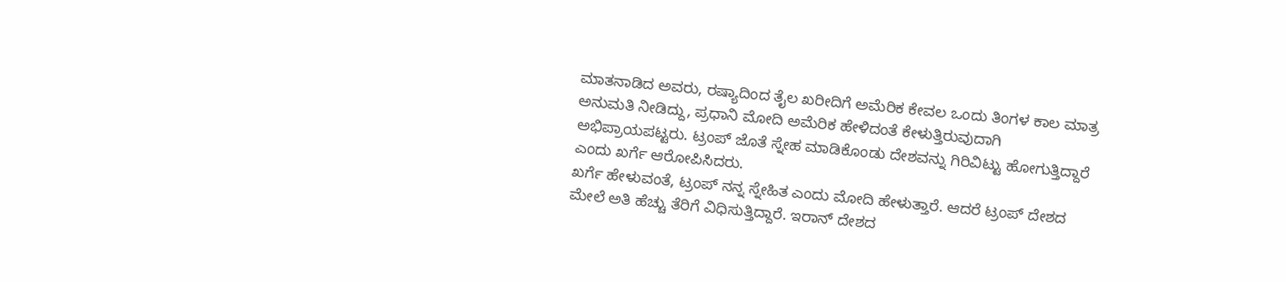ಮಾತನಾಡಿದ ಅವರು, ರಷ್ಯಾದಿಂದ ತೈಲ ಖರೀದಿಗೆ ಅಮೆರಿಕ ಕೇವಲ ಒಂದು ತಿಂಗಳ ಕಾಲ ಮಾತ್ರ ಅನುಮತಿ ನೀಡಿದ್ದು, ಪ್ರಧಾನಿ ಮೋದಿ ಅಮೆರಿಕ ಹೇಳಿದಂತೆ ಕೇಳುತ್ತಿರುವುದಾಗಿ ಅಭಿಪ್ರಾಯಪಟ್ಟರು. ಟ್ರಂಪ್ ಜೊತೆ ಸ್ನೇಹ ಮಾಡಿಕೊಂಡು ದೇಶವನ್ನು ಗಿರಿವಿಟ್ಟು ಹೋಗುತ್ತಿದ್ದಾರೆ ಎಂದು ಖರ್ಗೆ ಆರೋಪಿಸಿದರು.
ಖರ್ಗೆ ಹೇಳುವಂತೆ, ಟ್ರಂಪ್ ನನ್ನ ಸ್ನೇಹಿತ ಎಂದು ಮೋದಿ ಹೇಳುತ್ತಾರೆ. ಆದರೆ ಟ್ರಂಪ್ ದೇಶದ ಮೇಲೆ ಅತಿ ಹೆಚ್ಚು ತೆರಿಗೆ ವಿಧಿಸುತ್ತಿದ್ದಾರೆ. ಇರಾನ್ ದೇಶದ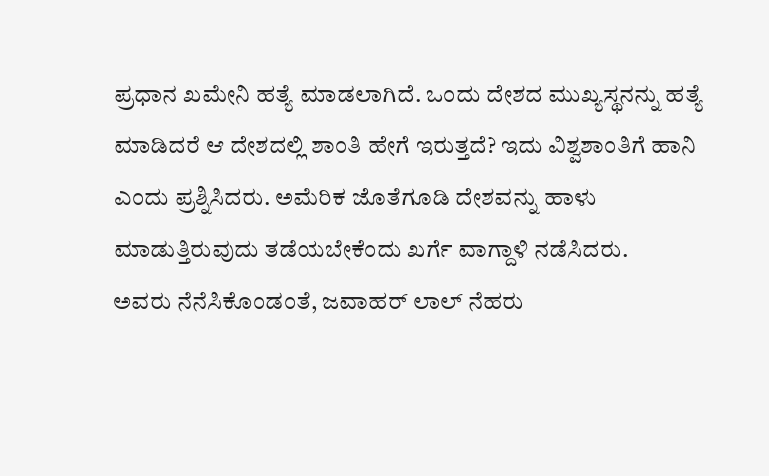ಪ್ರಧಾನ ಖಮೇನಿ ಹತ್ಯೆ ಮಾಡಲಾಗಿದೆ. ಒಂದು ದೇಶದ ಮುಖ್ಯಸ್ಥನನ್ನು ಹತ್ಯೆ ಮಾಡಿದರೆ ಆ ದೇಶದಲ್ಲಿ ಶಾಂತಿ ಹೇಗೆ ಇರುತ್ತದೆ? ಇದು ವಿಶ್ವಶಾಂತಿಗೆ ಹಾನಿ ಎಂದು ಪ್ರಶ್ನಿಸಿದರು. ಅಮೆರಿಕ ಜೊತೆಗೂಡಿ ದೇಶವನ್ನು ಹಾಳು ಮಾಡುತ್ತಿರುವುದು ತಡೆಯಬೇಕೆಂದು ಖರ್ಗೆ ವಾಗ್ದಾಳಿ ನಡೆಸಿದರು.
ಅವರು ನೆನೆಸಿಕೊಂಡಂತೆ, ಜವಾಹರ್ ಲಾಲ್ ನೆಹರು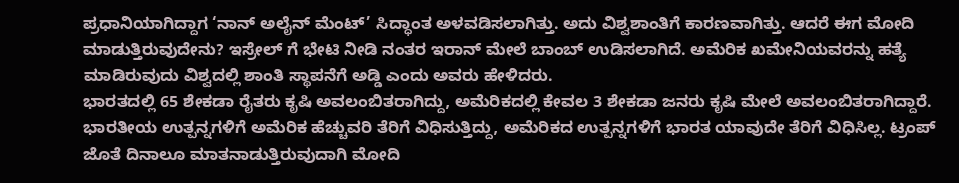ಪ್ರಧಾನಿಯಾಗಿದ್ದಾಗ ‘ನಾನ್ ಅಲೈನ್ ಮೆಂಟ್’ ಸಿದ್ಧಾಂತ ಅಳವಡಿಸಲಾಗಿತ್ತು. ಅದು ವಿಶ್ವಶಾಂತಿಗೆ ಕಾರಣವಾಗಿತ್ತು. ಆದರೆ ಈಗ ಮೋದಿ ಮಾಡುತ್ತಿರುವುದೇನು? ಇಸ್ರೇಲ್ ಗೆ ಭೇಟಿ ನೀಡಿ ನಂತರ ಇರಾನ್ ಮೇಲೆ ಬಾಂಬ್ ಉಡಿಸಲಾಗಿದೆ. ಅಮೆರಿಕ ಖಮೇನಿಯವರನ್ನು ಹತ್ಯೆ ಮಾಡಿರುವುದು ವಿಶ್ವದಲ್ಲಿ ಶಾಂತಿ ಸ್ಥಾಪನೆಗೆ ಅಡ್ಡಿ ಎಂದು ಅವರು ಹೇಳಿದರು.
ಭಾರತದಲ್ಲಿ 65 ಶೇಕಡಾ ರೈತರು ಕೃಷಿ ಅವಲಂಬಿತರಾಗಿದ್ದು, ಅಮೆರಿಕದಲ್ಲಿ ಕೇವಲ 3 ಶೇಕಡಾ ಜನರು ಕೃಷಿ ಮೇಲೆ ಅವಲಂಬಿತರಾಗಿದ್ದಾರೆ. ಭಾರತೀಯ ಉತ್ಪನ್ನಗಳಿಗೆ ಅಮೆರಿಕ ಹೆಚ್ಚುವರಿ ತೆರಿಗೆ ವಿಧಿಸುತ್ತಿದ್ದು, ಅಮೆರಿಕದ ಉತ್ಪನ್ನಗಳಿಗೆ ಭಾರತ ಯಾವುದೇ ತೆರಿಗೆ ವಿಧಿಸಿಲ್ಲ. ಟ್ರಂಪ್ ಜೊತೆ ದಿನಾಲೂ ಮಾತನಾಡುತ್ತಿರುವುದಾಗಿ ಮೋದಿ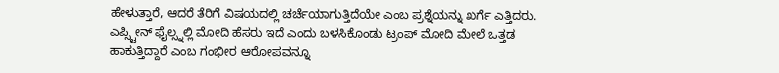ಹೇಳುತ್ತಾರೆ, ಆದರೆ ತೆರಿಗೆ ವಿಷಯದಲ್ಲಿ ಚರ್ಚೆಯಾಗುತ್ತಿದೆಯೇ ಎಂಬ ಪ್ರಶ್ನೆಯನ್ನು ಖರ್ಗೆ ಎತ್ತಿದರು. ಎಪ್ಸ್ಟೀನ್ ಫೈಲ್ಸ್ನಲ್ಲಿ ಮೋದಿ ಹೆಸರು ಇದೆ ಎಂದು ಬಳಸಿಕೊಂಡು ಟ್ರಂಪ್ ಮೋದಿ ಮೇಲೆ ಒತ್ತಡ ಹಾಕುತ್ತಿದ್ದಾರೆ ಎಂಬ ಗಂಭೀರ ಆರೋಪವನ್ನೂ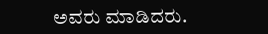ಅವರು ಮಾಡಿದರು.